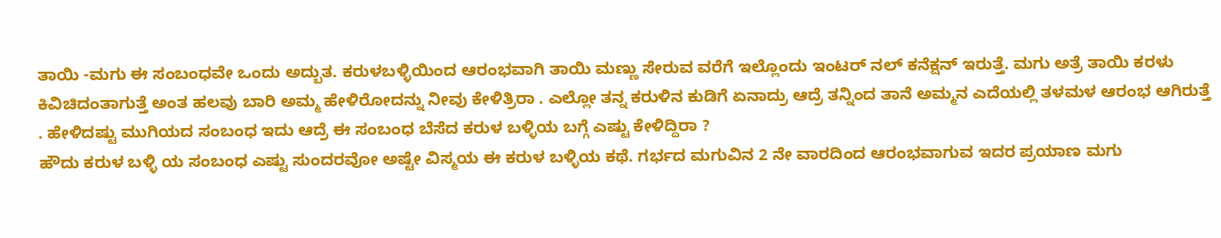ತಾಯಿ -ಮಗು ಈ ಸಂಬಂಧವೇ ಒಂದು ಅದ್ಬುತ. ಕರುಳಬಳ್ಳಿಯಿಂದ ಆರಂಭವಾಗಿ ತಾಯಿ ಮಣ್ಣು ಸೇರುವ ವರೆಗೆ ಇಲ್ಲೊಂದು ಇಂಟರ್ ನಲ್ ಕನೆಕ್ಷನ್ ಇರುತ್ತೆ. ಮಗು ಅತ್ರೆ ತಾಯಿ ಕರಳು ಕಿವಿಚಿದಂತಾಗುತ್ತೆ ಅಂತ ಹಲವು ಬಾರಿ ಅಮ್ಮ ಹೇಳಿರೋದನ್ನು ನೀವು ಕೇಳಿತ್ರಿರಾ . ಎಲ್ಲೋ ತನ್ನ ಕರುಳಿನ ಕುಡಿಗೆ ಏನಾದ್ರು ಆದ್ರೆ ತನ್ನಿಂದ ತಾನೆ ಅಮ್ಮನ ಎದೆಯಲ್ಲಿ ತಳಮಳ ಆರಂಭ ಆಗಿರುತ್ತೆ . ಹೇಳಿದಷ್ಟು ಮುಗಿಯದ ಸಂಬಂಧ ಇದು ಆದ್ರೆ ಈ ಸಂಬಂಧ ಬೆಸೆದ ಕರುಳ ಬಳ್ಳಿಯ ಬಗ್ಗೆ ಎಷ್ಟು ಕೇಳಿದ್ದಿರಾ ?
ಹೌದು ಕರುಳ ಬಳ್ಳಿ ಯ ಸಂಬಂಧ ಎಷ್ಟು ಸುಂದರವೋ ಅಷ್ಟೇ ವಿಸ್ಮಯ ಈ ಕರುಳ ಬಳ್ಳಿಯ ಕಥೆ. ಗರ್ಭದ ಮಗುವಿನ 2 ನೇ ವಾರದಿಂದ ಆರಂಭವಾಗುವ ಇದರ ಪ್ರಯಾಣ ಮಗು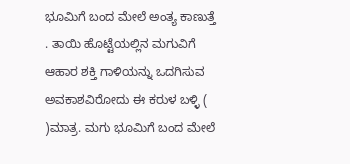ಭೂಮಿಗೆ ಬಂದ ಮೇಲೆ ಅಂತ್ಯ ಕಾಣುತ್ತೆ . ತಾಯಿ ಹೊಟ್ಟೆಯಲ್ಲಿನ ಮಗುವಿಗೆ ಆಹಾರ ಶಕ್ತಿ ಗಾಳಿಯನ್ನು ಒದಗಿಸುವ ಅವಕಾಶವಿರೋದು ಈ ಕರುಳ ಬಳ್ಳಿ ( )ಮಾತ್ರ. ಮಗು ಭೂಮಿಗೆ ಬಂದ ಮೇಲೆ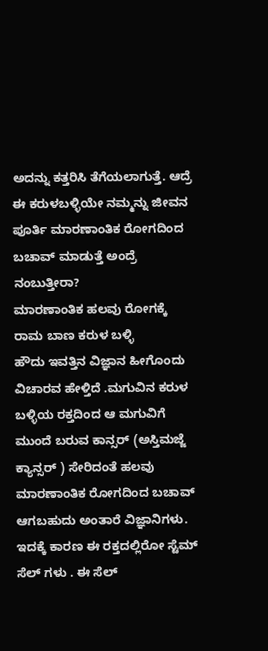ಅದನ್ನು ಕತ್ತರಿಸಿ ತೆಗೆಯಲಾಗುತ್ತೆ. ಆದ್ರೆ ಈ ಕರುಳಬಳ್ಳಿಯೇ ನಮ್ಮನ್ನು ಜೀವನ ಪೂರ್ತಿ ಮಾರಣಾಂತಿಕ ರೋಗದಿಂದ ಬಚಾವ್ ಮಾಡುತ್ತೆ ಅಂದ್ರೆ ನಂಬುತ್ತೀರಾ?
ಮಾರಣಾಂತಿಕ ಹಲವು ರೋಗಕ್ಕೆ ರಾಮ ಬಾಣ ಕರುಳ ಬಳ್ಳಿ
ಹೌದು ಇವತ್ತಿನ ವಿಜ್ಞಾನ ಹೀಗೊಂದು ವಿಚಾರವ ಹೇಳ್ತಿದೆ .ಮಗುವಿನ ಕರುಳ ಬಳ್ಳಿಯ ರಕ್ತದಿಂದ ಆ ಮಗುವಿಗೆ ಮುಂದೆ ಬರುವ ಕಾನ್ಸರ್ (ಅಸ್ತಿಮಜ್ಜೆ ಕ್ಯಾನ್ಸರ್ ) ಸೇರಿದಂತೆ ಹಲವು ಮಾರಣಾಂತಿಕ ರೋಗದಿಂದ ಬಚಾವ್ ಆಗಬಹುದು ಅಂತಾರೆ ವಿಜ್ಞಾನಿಗಳು. ಇದಕ್ಕೆ ಕಾರಣ ಈ ರಕ್ತದಲ್ಲಿರೋ ಸ್ಟೆಮ್ ಸೆಲ್ ಗಳು . ಈ ಸೆಲ್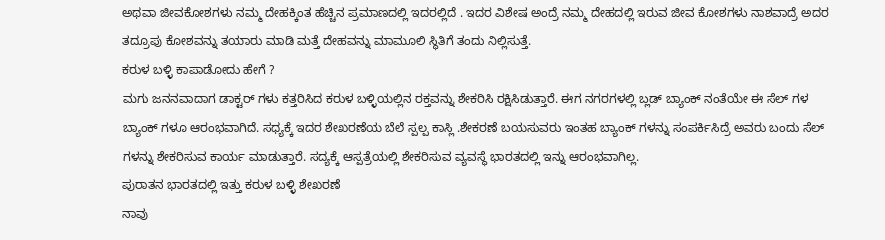ಅಥವಾ ಜೀವಕೋಶಗಳು ನಮ್ಮ ದೇಹಕ್ಕಿಂತ ಹೆಚ್ಚಿನ ಪ್ರಮಾಣದಲ್ಲಿ ಇದರಲ್ಲಿದೆ . ಇದರ ವಿಶೇಷ ಅಂದ್ರೆ ನಮ್ಮ ದೇಹದಲ್ಲಿ ಇರುವ ಜೀವ ಕೋಶಗಳು ನಾಶವಾದ್ರೆ ಅದರ ತದ್ರೂಪು ಕೋಶವನ್ನು ತಯಾರು ಮಾಡಿ ಮತ್ತೆ ದೇಹವನ್ನು ಮಾಮೂಲಿ ಸ್ಥಿತಿಗೆ ತಂದು ನಿಲ್ಲಿಸುತ್ತೆ.
ಕರುಳ ಬಳ್ಳಿ ಕಾಪಾಡೋದು ಹೇಗೆ ?
ಮಗು ಜನನವಾದಾಗ ಡಾಕ್ಟರ್ ಗಳು ಕತ್ತರಿಸಿದ ಕರುಳ ಬಳ್ಳಿಯಲ್ಲಿನ ರಕ್ತವನ್ನು ಶೇಕರಿಸಿ ರಕ್ಷಿಸಿಡುತ್ತಾರೆ. ಈಗ ನಗರಗಳಲ್ಲಿ ಬ್ಲಡ್ ಬ್ಯಾಂಕ್ ನಂತೆಯೇ ಈ ಸೆಲ್ ಗಳ ಬ್ಯಾಂಕ್ ಗಳೂ ಆರಂಭವಾಗಿದೆ. ಸಧ್ಯಕ್ಕೆ ಇದರ ಶೇಖರಣೆಯ ಬೆಲೆ ಸ್ಪಲ್ಪ ಕಾಸ್ಲಿ .ಶೇಕರಣೆ ಬಯಸುವರು ಇಂತಹ ಬ್ಯಾಂಕ್ ಗಳನ್ನು ಸಂಪರ್ಕಿಸಿದ್ರೆ ಅವರು ಬಂದು ಸೆಲ್ ಗಳನ್ನು ಶೇಕರಿಸುವ ಕಾರ್ಯ ಮಾಡುತ್ತಾರೆ. ಸದ್ಯಕ್ಕೆ ಆಸ್ಪತ್ರೆಯಲ್ಲಿ ಶೇಕರಿಸುವ ವ್ಯವಸ್ಥೆ ಭಾರತದಲ್ಲಿ ಇನ್ನು ಆರಂಭವಾಗಿಲ್ಲ.
ಪುರಾತನ ಭಾರತದಲ್ಲಿ ಇತ್ತು ಕರುಳ ಬಳ್ಳಿ ಶೇಖರಣೆ
ನಾವು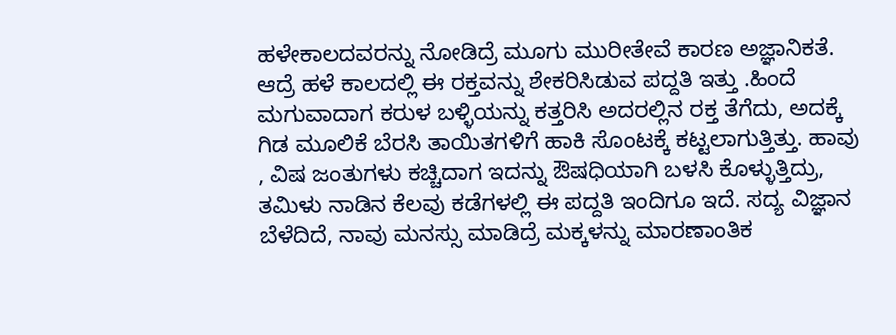ಹಳೇಕಾಲದವರನ್ನು ನೋಡಿದ್ರೆ ಮೂಗು ಮುರೀತೇವೆ ಕಾರಣ ಅಜ್ಞಾನಿಕತೆ. ಆದ್ರೆ ಹಳೆ ಕಾಲದಲ್ಲಿ ಈ ರಕ್ತವನ್ನು ಶೇಕರಿಸಿಡುವ ಪದ್ದತಿ ಇತ್ತು .ಹಿಂದೆ ಮಗುವಾದಾಗ ಕರುಳ ಬಳ್ಳಿಯನ್ನು ಕತ್ತರಿಸಿ ಅದರಲ್ಲಿನ ರಕ್ತ ತೆಗೆದು, ಅದಕ್ಕೆ ಗಿಡ ಮೂಲಿಕೆ ಬೆರಸಿ ತಾಯಿತಗಳಿಗೆ ಹಾಕಿ ಸೊಂಟಕ್ಕೆ ಕಟ್ಟಲಾಗುತ್ತಿತ್ತು. ಹಾವು , ವಿಷ ಜಂತುಗಳು ಕಚ್ಚಿದಾಗ ಇದನ್ನು ಔಷಧಿಯಾಗಿ ಬಳಸಿ ಕೊಳ್ಳುತ್ತಿದ್ರು, ತಮಿಳು ನಾಡಿನ ಕೆಲವು ಕಡೆಗಳಲ್ಲಿ ಈ ಪದ್ದತಿ ಇಂದಿಗೂ ಇದೆ. ಸದ್ಯ ವಿಜ್ಞಾನ ಬೆಳೆದಿದೆ, ನಾವು ಮನಸ್ಸು ಮಾಡಿದ್ರೆ ಮಕ್ಕಳನ್ನು ಮಾರಣಾಂತಿಕ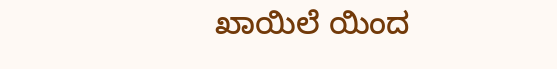ಖಾಯಿಲೆ ಯಿಂದ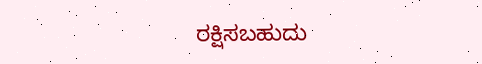ರಕ್ಷಿಸಬಹುದು